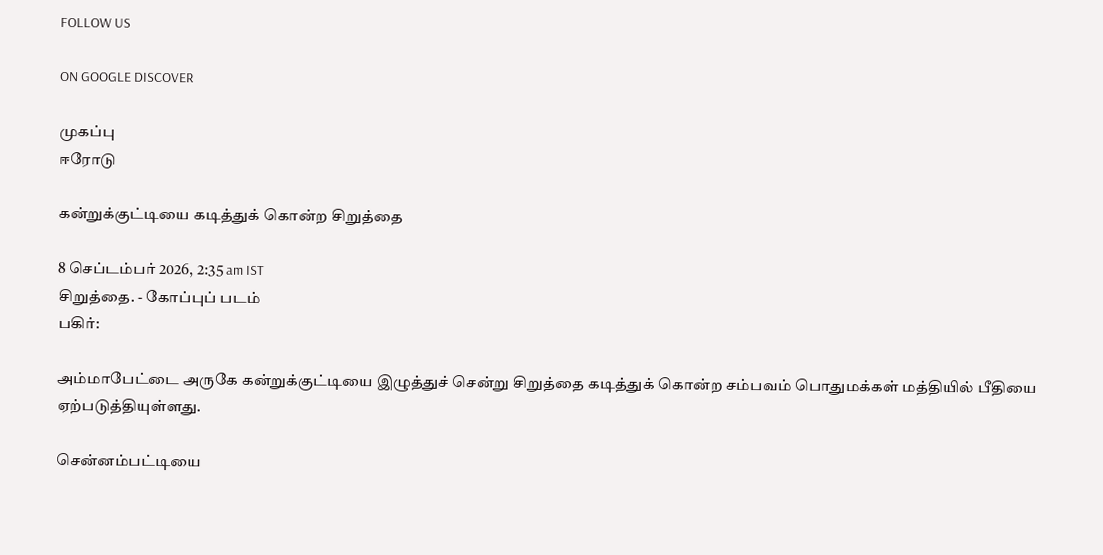FOLLOW US

ON GOOGLE DISCOVER

முகப்பு
ஈரோடு

கன்றுக்குட்டியை கடித்துக் கொன்ற சிறுத்தை

8 செப்டம்பர் 2026, 2:35 am IST
சிறுத்தை. - கோப்புப் படம்
பகிர்:

அம்மாபேட்டை அருகே கன்றுக்குட்டியை இழுத்துச் சென்று சிறுத்தை கடித்துக் கொன்ற சம்பவம் பொதுமக்கள் மத்தியில் பீதியை ஏற்படுத்தியுள்ளது.

சென்னம்பட்டியை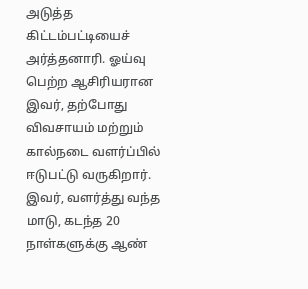அடுத்த கிட்டம்பட்டியைச் அர்த்தனாரி. ஓய்வு பெற்ற ஆசிரியரான இவர், தற்போது விவசாயம் மற்றும் கால்நடை வளர்ப்பில் ஈடுபட்டு வருகிறார். இவர், வளர்த்து வந்த மாடு, கடந்த 20 நாள்களுக்கு ஆண்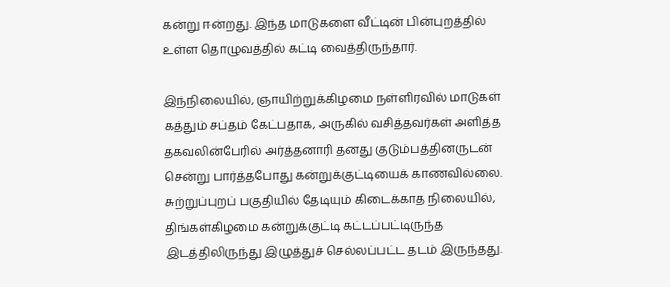கன்று ஈன்றது. இந்த மாடுகளை வீட்டின் பின்புறத்தில் உள்ள தொழுவத்தில் கட்டி வைத்திருந்தார்.

இந்நிலையில், ஞாயிற்றுக்கிழமை நள்ளிரவில் மாடுகள் கத்தும் சப்தம் கேட்பதாக, அருகில் வசித்தவர்கள் அளித்த தகவலின்பேரில் அர்த்தனாரி தனது குடும்பத்தினருடன் சென்று பார்த்தபோது கன்றுக்குட்டியைக் காணவில்லை. சுற்றுப்புறப் பகுதியில் தேடியும் கிடைக்காத நிலையில், திங்கள்கிழமை கன்றுக்குட்டி கட்டப்பட்டிருந்த இடத்திலிருந்து இழுத்துச் செல்லப்பட்ட தடம் இருந்தது.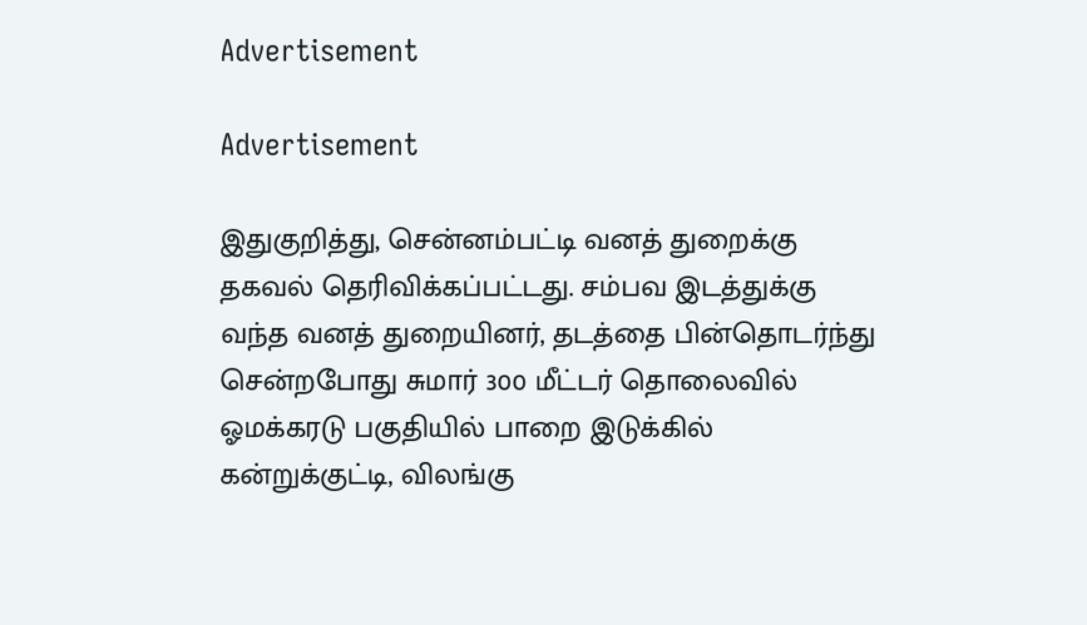Advertisement

Advertisement

இதுகுறித்து, சென்னம்பட்டி வனத் துறைக்கு தகவல் தெரிவிக்கப்பட்டது. சம்பவ இடத்துக்கு வந்த வனத் துறையினர், தடத்தை பின்தொடர்ந்து சென்றபோது சுமார் 300 மீட்டர் தொலைவில் ஓமக்கரடு பகுதியில் பாறை இடுக்கில் கன்றுக்குட்டி, விலங்கு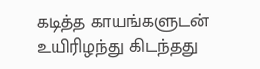கடித்த காயங்களுடன் உயிரிழந்து கிடந்தது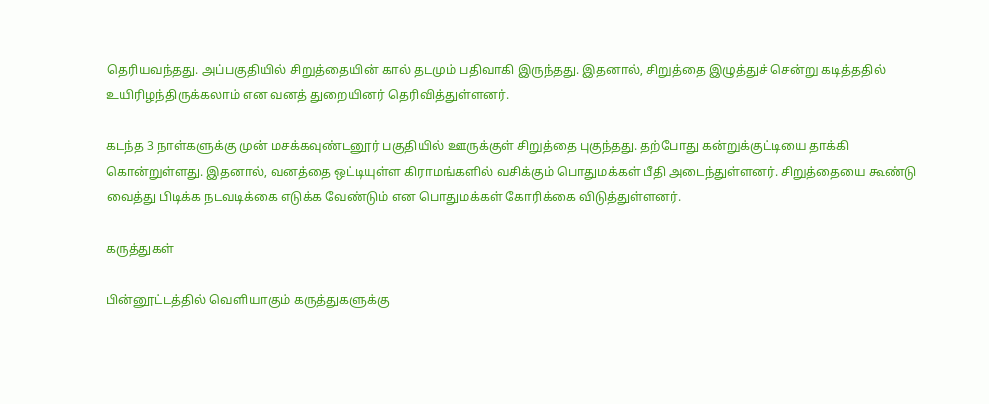தெரியவந்தது. அப்பகுதியில் சிறுத்தையின் கால் தடமும் பதிவாகி இருந்தது. இதனால், சிறுத்தை இழுத்துச் சென்று கடித்ததில் உயிரிழந்திருக்கலாம் என வனத் துறையினர் தெரிவித்துள்ளனர்.

கடந்த 3 நாள்களுக்கு முன் மசக்கவுண்டனூர் பகுதியில் ஊருக்குள் சிறுத்தை புகுந்தது. தற்போது கன்றுக்குட்டியை தாக்கி கொன்றுள்ளது. இதனால், வனத்தை ஒட்டியுள்ள கிராமங்களில் வசிக்கும் பொதுமக்கள் பீதி அடைந்துள்ளனர். சிறுத்தையை கூண்டு வைத்து பிடிக்க நடவடிக்கை எடுக்க வேண்டும் என பொதுமக்கள் கோரிக்கை விடுத்துள்ளனர்.

கருத்துகள்

பின்னூட்டத்தில் வெளியாகும் கருத்துகளுக்கு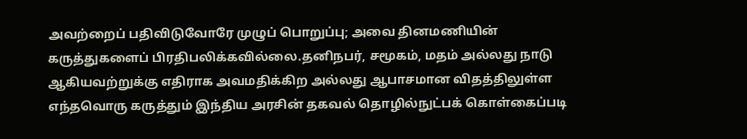அவற்றைப் பதிவிடுவோரே முழுப் பொறுப்பு; அவை தினமணியின் கருத்துகளைப் பிரதிபலிக்கவில்லை.தனிநபர், சமூகம், மதம் அல்லது நாடு ஆகியவற்றுக்கு எதிராக அவமதிக்கிற அல்லது ஆபாசமான விதத்திலுள்ள எந்தவொரு கருத்தும் இந்திய அரசின் தகவல் தொழில்நுட்பக் கொள்கைப்படி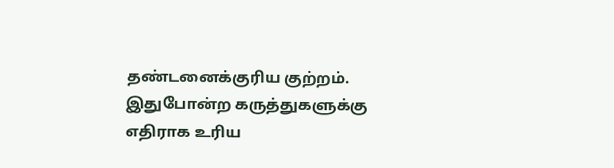தண்டனைக்குரிய குற்றம். இதுபோன்ற கருத்துகளுக்கு எதிராக உரிய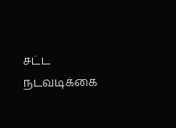சட்ட நடவடிக்கை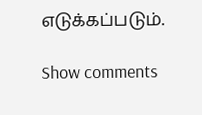எடுக்கப்படும்.

Show comments